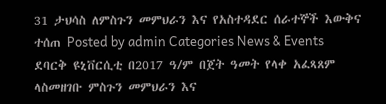31 ታህሳስ ለምስጉን መምህራን እና የአስተዳደር ሰራተኞች እውቅና ተሰጠ Posted by admin Categories News & Events ደባርቅ ዩኒቨርሲቲ በ2017 ዓ/ም በጀት ዓመት የላቀ አፈጻጸም ላስመዘገቡ ምስጉን መምህራን እና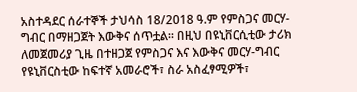አስተዳደር ሰራተኞች ታህሳስ 18/2018 ዓ.ም የምስጋና መርሃ-ግብር በማዘጋጀት እውቅና ሰጥቷል፡፡ በዚህ በዩኒቨርሲቲው ታሪክ ለመጀመሪያ ጊዜ በተዘጋጀ የምስጋና እና እውቅና መርሃ-ግብር የዩኒቨርስቲው ከፍተኛ አመራሮች፣ ስራ አስፈፃሚዎች፣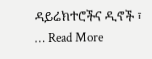ዳይሬክተሮችና ዲኖች ፣ … Read More